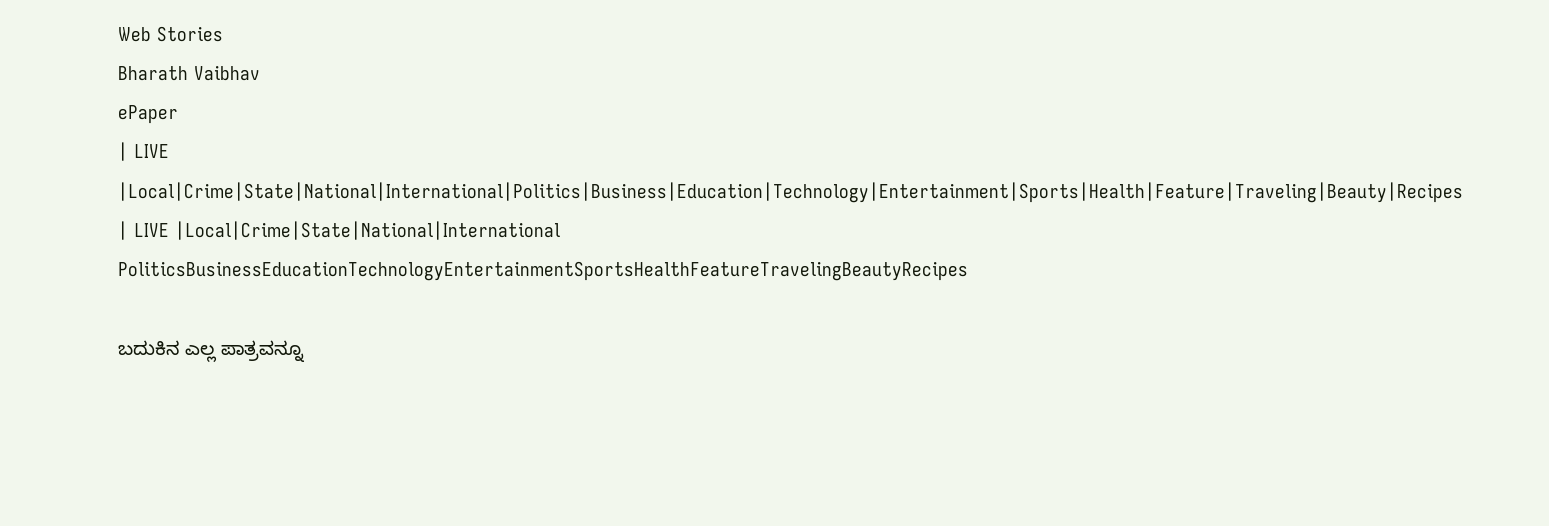Web Stories
Bharath Vaibhav
ePaper
| LIVE |Local|Crime|State|National|International|Politics|Business|Education|Technology|Entertainment|Sports|Health|Feature|Traveling|Beauty|Recipes
| LIVE |Local|Crime|State|National|International
PoliticsBusinessEducationTechnologyEntertainmentSportsHealthFeatureTravelingBeautyRecipes

ಬದುಕಿನ ಎಲ್ಲ ಪಾತ್ರವನ್ನೂ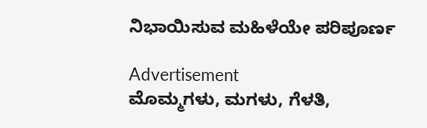ನಿಭಾಯಿಸುವ ಮಹಿಳೆಯೇ ಪರಿಪೂರ್ಣ

Advertisement
ಮೊಮ್ಮಗಳು, ಮಗಳು, ಗೆಳತಿ,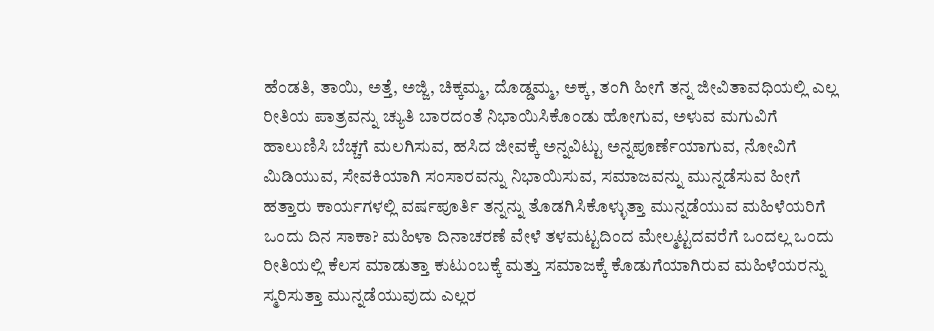ಹೆಂಡತಿ, ತಾಯಿ, ಅತ್ತೆ, ಅಜ್ಜಿ, ಚಿಕ್ಕಮ್ಮ, ದೊಡ್ಡಮ್ಮ, ಅಕ್ಕ, ತಂಗಿ ಹೀಗೆ ತನ್ನ ಜೀವಿತಾವಧಿಯಲ್ಲಿ ಎಲ್ಲ ರೀತಿಯ ಪಾತ್ರವನ್ನು ಚ್ಯುತಿ ಬಾರದಂತೆ ನಿಭಾಯಿಸಿಕೊಂಡು ಹೋಗುವ, ಅಳುವ ಮಗುವಿಗೆ ಹಾಲುಣಿಸಿ ಬೆಚ್ಚಗೆ ಮಲಗಿಸುವ, ಹಸಿದ ಜೀವಕ್ಕೆ ಅನ್ನವಿಟ್ಟು ಅನ್ನಪೂರ್ಣೆಯಾಗುವ, ನೋವಿಗೆ ಮಿಡಿಯುವ, ಸೇವಕಿಯಾಗಿ ಸಂಸಾರವನ್ನು ನಿಭಾಯಿಸುವ, ಸಮಾಜವನ್ನು ಮುನ್ನಡೆಸುವ ಹೀಗೆ ಹತ್ತಾರು ಕಾರ್ಯಗಳಲ್ಲಿ ವರ್ಷಪೂರ್ತಿ ತನ್ನನ್ನು ತೊಡಗಿಸಿಕೊಳ್ಳುತ್ತಾ ಮುನ್ನಡೆಯುವ ಮಹಿಳೆಯರಿಗೆ ಒಂದು ದಿನ ಸಾಕಾ? ಮಹಿಳಾ ದಿನಾಚರಣೆ ವೇಳೆ ತಳಮಟ್ಟದಿಂದ ಮೇಲ್ಮಟ್ಟದವರೆಗೆ ಒಂದಲ್ಲ ಒಂದು ರೀತಿಯಲ್ಲಿ ಕೆಲಸ ಮಾಡುತ್ತಾ ಕುಟುಂಬಕ್ಕೆ ಮತ್ತು ಸಮಾಜಕ್ಕೆ ಕೊಡುಗೆಯಾಗಿರುವ ಮಹಿಳೆಯರನ್ನು ಸ್ಮರಿಸುತ್ತಾ ಮುನ್ನಡೆಯುವುದು ಎಲ್ಲರ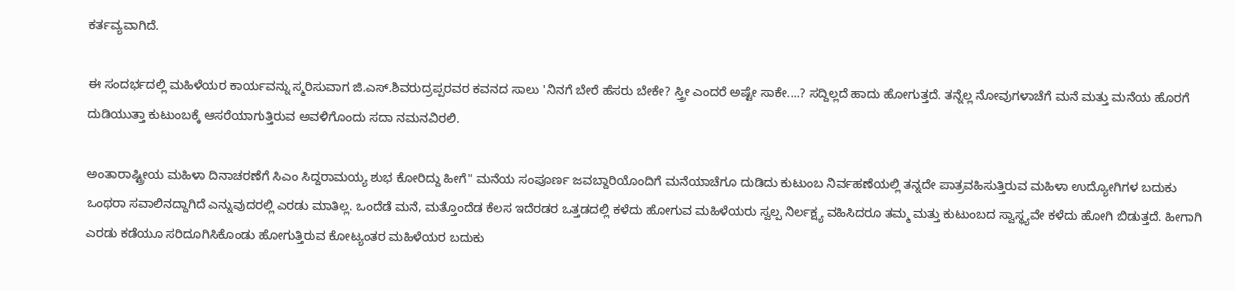ಕರ್ತವ್ಯವಾಗಿದೆ.

ಈ ಸಂದರ್ಭದಲ್ಲಿ ಮಹಿಳೆಯರ ಕಾರ್ಯವನ್ನು ಸ್ಮರಿಸುವಾಗ ಜಿ.ಎಸ್.ಶಿವರುದ್ರಪ್ಪರವರ ಕವನದ ಸಾಲು 'ನಿನಗೆ ಬೇರೆ ಹೆಸರು ಬೇಕೇ? ಸ್ತ್ರೀ ಎಂದರೆ ಅಷ್ಟೇ ಸಾಕೇ....? ಸದ್ದಿಲ್ಲದೆ ಹಾದು ಹೋಗುತ್ತದೆ. ತನ್ನೆಲ್ಲ ನೋವುಗಳಾಚೆಗೆ ಮನೆ ಮತ್ತು ಮನೆಯ ಹೊರಗೆ ದುಡಿಯುತ್ತಾ ಕುಟುಂಬಕ್ಕೆ ಆಸರೆಯಾಗುತ್ತಿರುವ ಅವಳಿಗೊಂದು ಸದಾ ನಮನವಿರಲಿ.

ಅಂತಾರಾಷ್ಟ್ರೀಯ ಮಹಿಳಾ ದಿನಾಚರಣೆಗೆ ಸಿಎಂ ಸಿದ್ದರಾಮಯ್ಯ ಶುಭ ಕೋರಿದ್ದು ಹೀಗೆ" ಮನೆಯ ಸಂಪೂರ್ಣ ಜವಬ್ದಾರಿಯೊಂದಿಗೆ ಮನೆಯಾಚೆಗೂ ದುಡಿದು ಕುಟುಂಬ ನಿರ್ವಹಣೆಯಲ್ಲಿ ತನ್ನದೇ ಪಾತ್ರವಹಿಸುತ್ತಿರುವ ಮಹಿಳಾ ಉದ್ಯೋಗಿಗಳ ಬದುಕು ಒಂಥರಾ ಸವಾಲಿನದ್ದಾಗಿದೆ ಎನ್ನುವುದರಲ್ಲಿ ಎರಡು ಮಾತಿಲ್ಲ. ಒಂದೆಡೆ ಮನೆ, ಮತ್ತೊಂದೆಡ ಕೆಲಸ ಇದೆರಡರ ಒತ್ತಡದಲ್ಲಿ ಕಳೆದು ಹೋಗುವ ಮಹಿಳೆಯರು ಸ್ವಲ್ಪ ನಿರ್ಲಕ್ಷ್ಯ ವಹಿಸಿದರೂ ತಮ್ಮ ಮತ್ತು ಕುಟುಂಬದ ಸ್ವಾಸ್ಥ್ಯವೇ ಕಳೆದು ಹೋಗಿ ಬಿಡುತ್ತದೆ. ಹೀಗಾಗಿ ಎರಡು ಕಡೆಯೂ ಸರಿದೂಗಿಸಿಕೊಂಡು ಹೋಗುತ್ತಿರುವ ಕೋಟ್ಯಂತರ ಮಹಿಳೆಯರ ಬದುಕು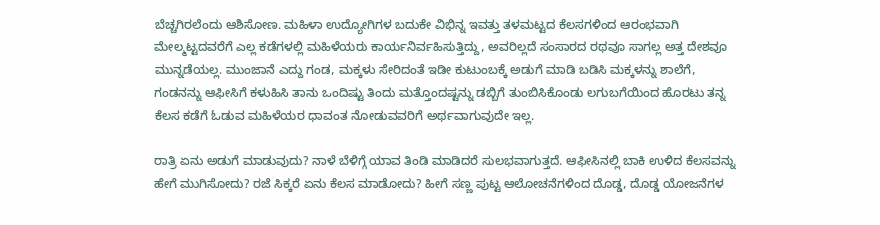ಬೆಚ್ಚಗಿರಲೆಂದು ಆಶಿಸೋಣ. ಮಹಿಳಾ ಉದ್ಯೋಗಿಗಳ ಬದುಕೇ ವಿಭಿನ್ನ ಇವತ್ತು ತಳಮಟ್ಟದ ಕೆಲಸಗಳಿಂದ ಆರಂಭವಾಗಿ ಮೇಲ್ಮಟ್ಟದವರೆಗೆ ಎಲ್ಲ ಕಡೆಗಳಲ್ಲಿ ಮಹಿಳೆಯರು ಕಾರ್ಯನಿರ್ವಹಿಸುತ್ತಿದ್ದು, ಅವರಿಲ್ಲದೆ ಸಂಸಾರದ ರಥವೂ ಸಾಗಲ್ಲ ಅತ್ತ ದೇಶವೂ ಮುನ್ನಡೆಯಲ್ಲ. ಮುಂಜಾನೆ ಎದ್ದು ಗಂಡ, ಮಕ್ಕಳು ಸೇರಿದಂತೆ ಇಡೀ ಕುಟುಂಬಕ್ಕೆ ಅಡುಗೆ ಮಾಡಿ ಬಡಿಸಿ ಮಕ್ಕಳನ್ನು ಶಾಲೆಗೆ, ಗಂಡನನ್ನು ಆಫೀಸಿಗೆ ಕಳುಹಿಸಿ ತಾನು ಒಂದಿಷ್ಟು ತಿಂದು ಮತ್ತೊಂದಷ್ಟನ್ನು ಡಬ್ಬಿಗೆ ತುಂಬಿಸಿಕೊಂಡು ಲಗುಬಗೆಯಿಂದ ಹೊರಟು ತನ್ನ ಕೆಲಸ ಕಡೆಗೆ ಓಡುವ ಮಹಿಳೆಯರ ಧಾವಂತ ನೋಡುವವರಿಗೆ ಅರ್ಥವಾಗುವುದೇ ಇಲ್ಲ.

ರಾತ್ರಿ ಏನು ಅಡುಗೆ ಮಾಡುವುದು? ನಾಳೆ ಬೆಳಿಗ್ಗೆ ಯಾವ ತಿಂಡಿ ಮಾಡಿದರೆ ಸುಲಭವಾಗುತ್ತದೆ. ಆಫೀಸಿನಲ್ಲಿ ಬಾಕಿ ಉಳಿದ ಕೆಲಸವನ್ನು ಹೇಗೆ ಮುಗಿಸೋದು? ರಜೆ ಸಿಕ್ಕರೆ ಏನು ಕೆಲಸ ಮಾಡೋದು? ಹೀಗೆ ಸಣ್ಣ ಪುಟ್ಟ ಆಲೋಚನೆಗಳಿಂದ ದೊಡ್ಡ, ದೊಡ್ಡ ಯೋಜನೆಗಳ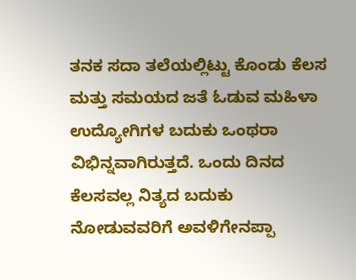ತನಕ ಸದಾ ತಲೆಯಲ್ಲಿಟ್ಟು ಕೊಂಡು ಕೆಲಸ ಮತ್ತು ಸಮಯದ ಜತೆ ಓಡುವ ಮಹಿಳಾ ಉದ್ಯೋಗಿಗಳ ಬದುಕು ಒಂಥರಾ ವಿಭಿನ್ನವಾಗಿರುತ್ತದೆ. ಒಂದು ದಿನದ ಕೆಲಸವಲ್ಲ ನಿತ್ಯದ ಬದುಕು ನೋಡುವವರಿಗೆ ಅವಳಿಗೇನಪ್ಪಾ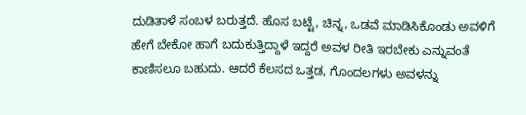ದುಡಿತಾಳೆ ಸಂಬಳ ಬರುತ್ತದೆ. ಹೊಸ ಬಟ್ಟೆ, ಚಿನ್ನ, ಒಡವೆ ಮಾಡಿಸಿಕೊಂಡು ಅವಳಿಗೆ ಹೇಗೆ ಬೇಕೋ ಹಾಗೆ ಬದುಕುತ್ತಿದ್ದಾಳೆ ಇದ್ದರೆ ಅವಳ ರೀತಿ ಇರಬೇಕು ಎನ್ನುವಂತೆ ಕಾಣಿಸಲೂ ಬಹುದು. ಆದರೆ ಕೆಲಸದ ಒತ್ತಡ, ಗೊಂದಲಗಳು ಅವಳನ್ನು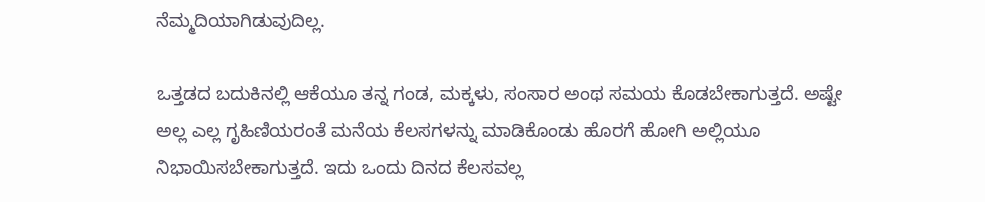ನೆಮ್ಮದಿಯಾಗಿಡುವುದಿಲ್ಲ.

ಒತ್ತಡದ ಬದುಕಿನಲ್ಲಿ ಆಕೆಯೂ ತನ್ನ ಗಂಡ, ಮಕ್ಕಳು, ಸಂಸಾರ ಅಂಥ ಸಮಯ ಕೊಡಬೇಕಾಗುತ್ತದೆ. ಅಷ್ಟೇ ಅಲ್ಲ ಎಲ್ಲ ಗೃಹಿಣಿಯರಂತೆ ಮನೆಯ ಕೆಲಸಗಳನ್ನು ಮಾಡಿಕೊಂಡು ಹೊರಗೆ ಹೋಗಿ ಅಲ್ಲಿಯೂ ನಿಭಾಯಿಸಬೇಕಾಗುತ್ತದೆ. ಇದು ಒಂದು ದಿನದ ಕೆಲಸವಲ್ಲ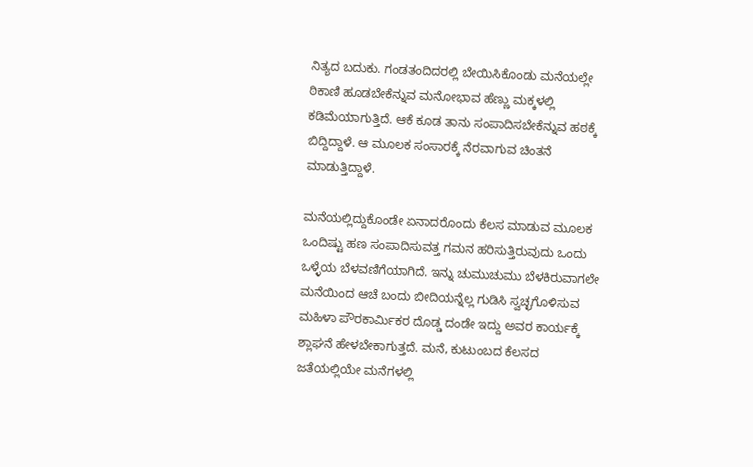ನಿತ್ಯದ ಬದುಕು. ಗಂಡತಂದಿದರಲ್ಲಿ ಬೇಯಿಸಿಕೊಂಡು ಮನೆಯಲ್ಲೇ ಠಿಕಾಣಿ ಹೂಡಬೇಕೆನ್ನುವ ಮನೋಭಾವ ಹೆಣ್ಣು ಮಕ್ಕಳಲ್ಲಿ ಕಡಿಮೆಯಾಗುತ್ತಿದೆ. ಆಕೆ ಕೂಡ ತಾನು ಸಂಪಾದಿಸಬೇಕೆನ್ನುವ ಹಠಕ್ಕೆ ಬಿದ್ದಿದ್ದಾಳೆ. ಆ ಮೂಲಕ ಸಂಸಾರಕ್ಕೆ ನೆರವಾಗುವ ಚಿಂತನೆ ಮಾಡುತ್ತಿದ್ದಾಳೆ.

ಮನೆಯಲ್ಲಿದ್ದುಕೊಂಡೇ ಏನಾದರೊಂದು ಕೆಲಸ ಮಾಡುವ ಮೂಲಕ ಒಂದಿಷ್ಟು ಹಣ ಸಂಪಾದಿಸುವತ್ತ ಗಮನ ಹರಿಸುತ್ತಿರುವುದು ಒಂದು ಒಳ್ಳೆಯ ಬೆಳವಣಿಗೆಯಾಗಿದೆ. ಇನ್ನು ಚುಮುಚುಮು ಬೆಳಕಿರುವಾಗಲೇ ಮನೆಯಿಂದ ಆಚೆ ಬಂದು ಬೀದಿಯನ್ನೆಲ್ಲ ಗುಡಿಸಿ ಸ್ವಚ್ಛಗೊಳಿಸುವ ಮಹಿಳಾ ಪೌರಕಾರ್ಮಿಕರ ದೊಡ್ಡ ದಂಡೇ ಇದ್ದು ಅವರ ಕಾರ್ಯಕ್ಕೆ ಶ್ಲಾಘನೆ ಹೇಳಬೇಕಾಗುತ್ತದೆ. ಮನೆ, ಕುಟುಂಬದ ಕೆಲಸದ ಜತೆಯಲ್ಲಿಯೇ ಮನೆಗಳಲ್ಲಿ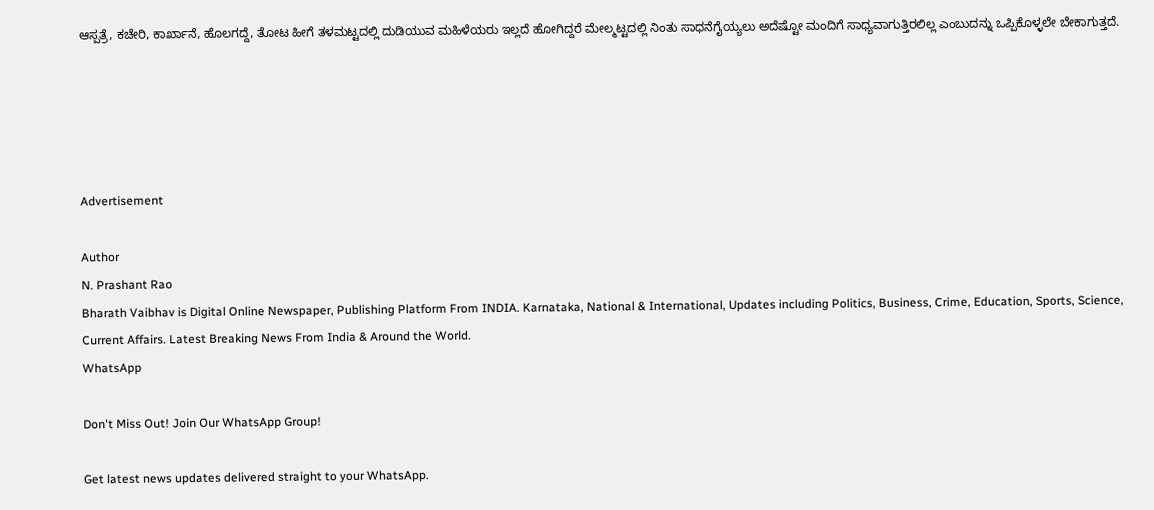ಆಸ್ಪತ್ರೆ, ಕಚೇರಿ, ಕಾರ್ಖಾನೆ, ಹೊಲಗದ್ದೆ, ತೋಟ ಹೀಗೆ ತಳಮಟ್ಟದಲ್ಲಿ ದುಡಿಯುವ ಮಹಿಳೆಯರು ಇಲ್ಲದೆ ಹೋಗಿದ್ದರೆ ಮೇಲ್ಮಟ್ಟದಲ್ಲಿ ನಿಂತು ಸಾಧನೆಗೈಯ್ಯಲು ಅದೆಷ್ಟೋ ಮಂದಿಗೆ ಸಾಧ್ಯವಾಗುತ್ತಿರಲಿಲ್ಲ ಎಂಬುದನ್ನು ಒಪ್ಪಿಕೊಳ್ಳಲೇ ಬೇಕಾಗುತ್ತದೆ.





Advertisement

Author
N. Prashant Rao
Bharath Vaibhav is Digital Online Newspaper, Publishing Platform From INDIA. Karnataka, National & International, Updates including Politics, Business, Crime, Education, Sports, Science, Current Affairs. Latest Breaking News From India & Around the World.
WhatsApp

Don't Miss Out! Join Our WhatsApp Group!

Get latest news updates delivered straight to your WhatsApp.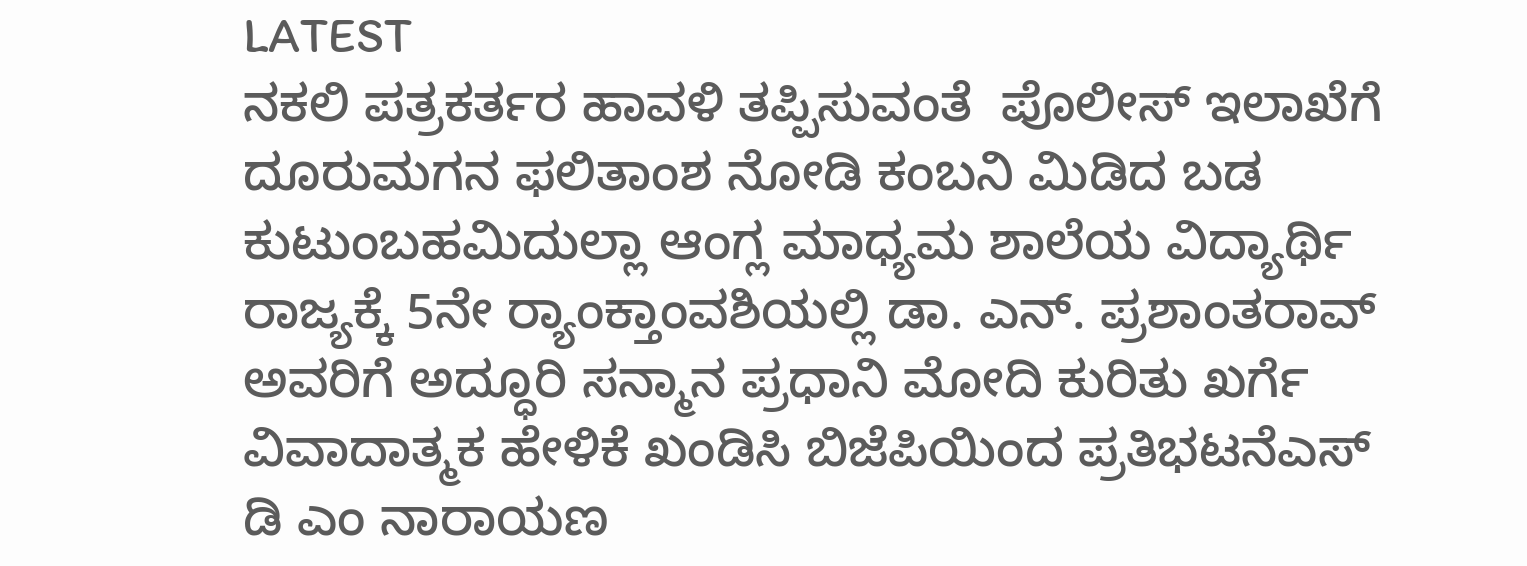LATEST
ನಕಲಿ ಪತ್ರಕರ್ತರ ಹಾವಳಿ ತಪ್ಪಿಸುವಂತೆ  ಪೊಲೀಸ್ ಇಲಾಖೆಗೆ ದೂರುಮಗನ ಫಲಿತಾಂಶ ನೋಡಿ ಕಂಬನಿ ಮಿಡಿದ ಬಡ ಕುಟುಂಬಹಮಿದುಲ್ಲಾ ಆಂಗ್ಲ ಮಾಧ್ಯಮ ಶಾಲೆಯ ವಿದ್ಯಾರ್ಥಿ ರಾಜ್ಯಕ್ಕೆ 5ನೇ ರ್‍ಯಾಂಕ್ತಾಂವಶಿಯಲ್ಲಿ ಡಾ. ಎನ್. ಪ್ರಶಾಂತರಾವ್ ಅವರಿಗೆ ಅದ್ಧೂರಿ ಸನ್ಮಾನ ಪ್ರಧಾನಿ ಮೋದಿ ಕುರಿತು ಖರ್ಗೆ ವಿವಾದಾತ್ಮಕ ಹೇಳಿಕೆ ಖಂಡಿಸಿ ಬಿಜೆಪಿಯಿಂದ ಪ್ರತಿಭಟನೆಎಸ್ ಡಿ ಎಂ ನಾರಾಯಣ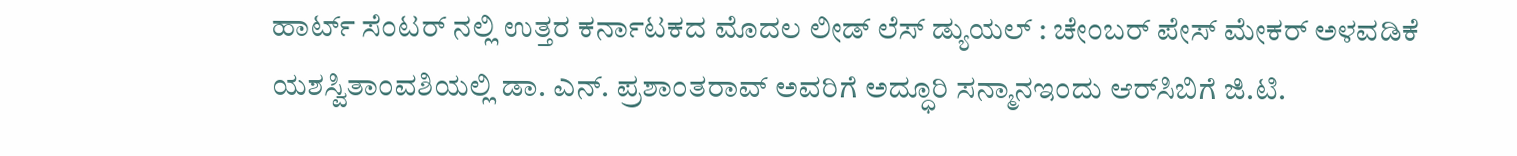ಹಾರ್ಟ್ ಸೆಂಟರ್ ನಲ್ಲಿ ಉತ್ತರ ಕರ್ನಾಟಕದ ಮೊದಲ ಲೀಡ್ ಲೆಸ್ ಡ್ಯುಯಲ್ : ಚೇಂಬರ್ ಪೇಸ್ ಮೇಕರ್ ಅಳವಡಿಕೆ ಯಶಸ್ವಿತಾಂವಶಿಯಲ್ಲಿ ಡಾ. ಎನ್. ಪ್ರಶಾಂತರಾವ್ ಅವರಿಗೆ ಅದ್ಧೂರಿ ಸನ್ಮಾನಇಂದು ಆರ್‌ಸಿಬಿಗೆ ಜಿ.ಟಿ.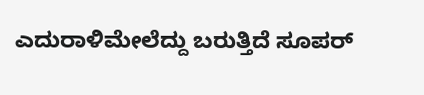ಎದುರಾಳಿಮೇಲೆದ್ದು ಬರುತ್ತಿದೆ ಸೂಪರ್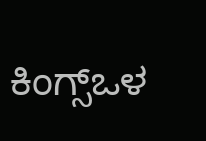ಕಿಂಗ್ಸ್ಒಳ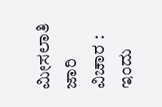ಮೀಸಲಾತಿ ಜಾರಿ ವಿಚಾರ : ಇಂದು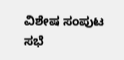ವಿಶೇಷ ಸಂಪುಟ ಸಭೆ